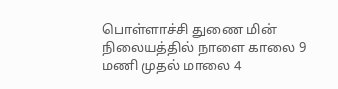பொள்ளாச்சி துணை மின் நிலையத்தில் நாளை காலை 9 மணி முதல் மாலை 4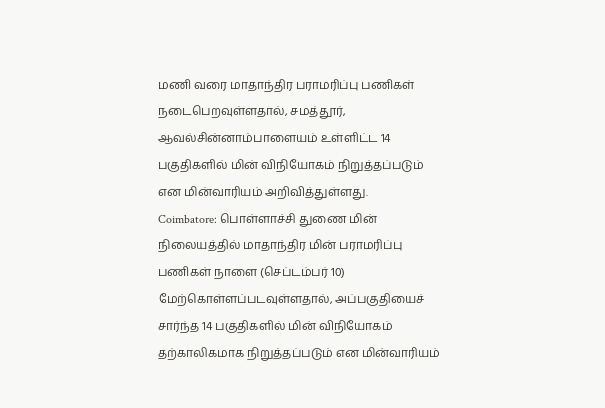மணி வரை மாதாந்திர பராமரிப்பு பணிகள் நடைபெறவுள்ளதால், சமத்தூர், ஆவல்சின்னாம்பாளையம் உள்ளிட்ட 14 பகுதிகளில் மின் விநியோகம் நிறுத்தப்படும் என மின்வாரியம் அறிவித்துள்ளது.
Coimbatore: பொள்ளாச்சி துணை மின் நிலையத்தில் மாதாந்திர மின் பராமரிப்பு பணிகள் நாளை (செப்டம்பர் 10) மேற்கொள்ளப்படவுள்ளதால், அப்பகுதியைச் சார்ந்த 14 பகுதிகளில் மின் விநியோகம் தற்காலிகமாக நிறுத்தப்படும் என மின்வாரியம்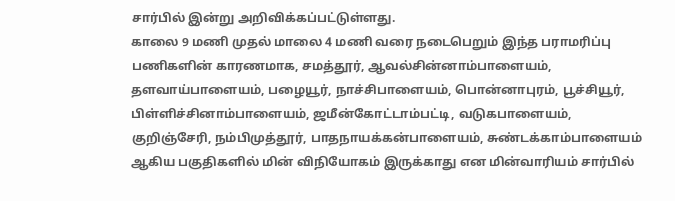சார்பில் இன்று அறிவிக்கப்பட்டுள்ளது.
காலை 9 மணி முதல் மாலை 4 மணி வரை நடைபெறும் இந்த பராமரிப்பு பணிகளின் காரணமாக, சமத்தூர், ஆவல்சின்னாம்பாளையம், தளவாய்பாளையம், பழையூர், நாச்சிபாளையம், பொன்னாபுரம், பூச்சியூர், பிள்ளிச்சினாம்பாளையம், ஜமீன்கோட்டாம்பட்டி, வடுகபாளையம், குறிஞ்சேரி, நம்பிமுத்தூர், பாதநாயக்கன்பாளையம், சுண்டக்காம்பாளையம் ஆகிய பகுதிகளில் மின் விநியோகம் இருக்காது என மின்வாரியம் சார்பில்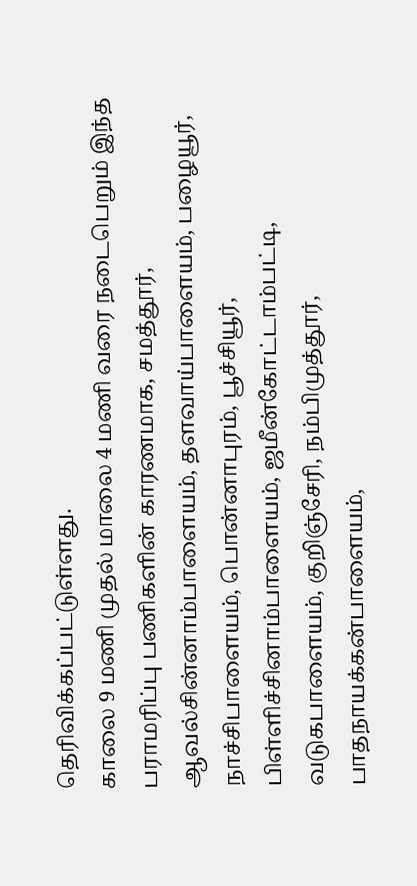தெரிவிக்கப்பட்டுள்ளது.
காலை 9 மணி முதல் மாலை 4 மணி வரை நடைபெறும் இந்த பராமரிப்பு பணிகளின் காரணமாக, சமத்தூர், ஆவல்சின்னாம்பாளையம், தளவாய்பாளையம், பழையூர், நாச்சிபாளையம், பொன்னாபுரம், பூச்சியூர், பிள்ளிச்சினாம்பாளையம், ஜமீன்கோட்டாம்பட்டி, வடுகபாளையம், குறிஞ்சேரி, நம்பிமுத்தூர், பாதநாயக்கன்பாளையம்,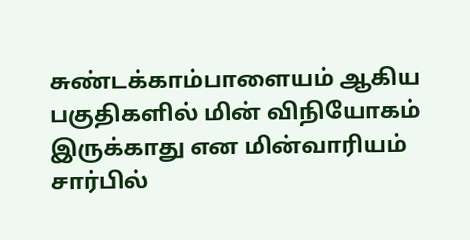சுண்டக்காம்பாளையம் ஆகிய பகுதிகளில் மின் விநியோகம் இருக்காது என மின்வாரியம் சார்பில்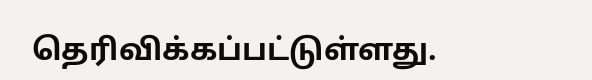தெரிவிக்கப்பட்டுள்ளது.